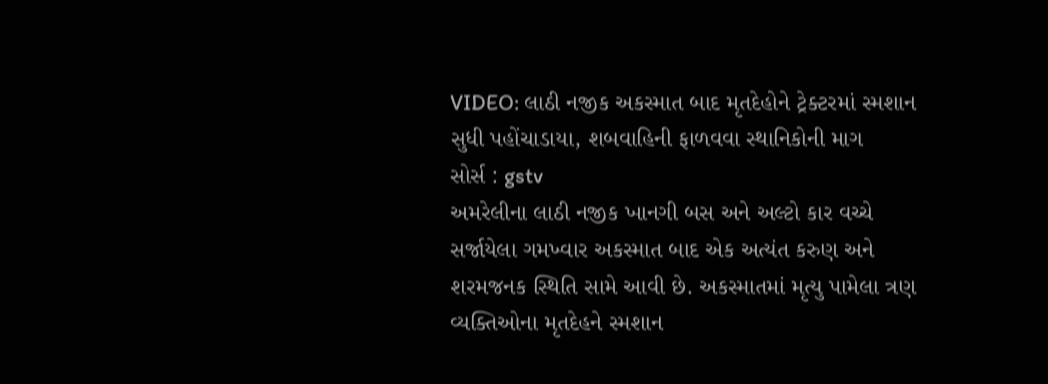VIDEO: લાઠી નજીક અકસ્માત બાદ મૃતદેહોને ટ્રેક્ટરમાં સ્મશાન સુધી પહોંચાડાયા, શબવાહિની ફાળવવા સ્થાનિકોની માગ
સોર્સ : gstv
અમરેલીના લાઠી નજીક ખાનગી બસ અને અલ્ટો કાર વચ્ચે સર્જાયેલા ગમખ્વાર અકસ્માત બાદ એક અત્યંત કરુણ અને શરમજનક સ્થિતિ સામે આવી છે. અકસ્માતમાં મૃત્યુ પામેલા ત્રણ વ્યક્તિઓના મૃતદેહને સ્મશાન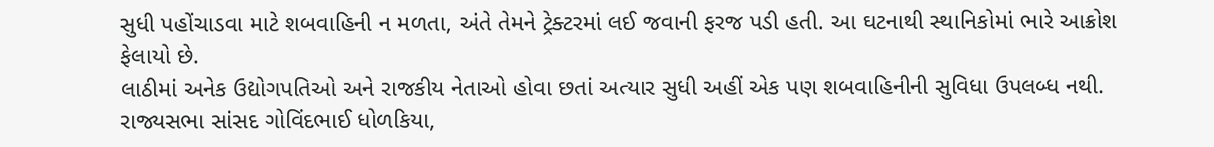સુધી પહોંચાડવા માટે શબવાહિની ન મળતા, અંતે તેમને ટ્રેક્ટરમાં લઈ જવાની ફરજ પડી હતી. આ ઘટનાથી સ્થાનિકોમાં ભારે આક્રોશ ફેલાયો છે.
લાઠીમાં અનેક ઉદ્યોગપતિઓ અને રાજકીય નેતાઓ હોવા છતાં અત્યાર સુધી અહીં એક પણ શબવાહિનીની સુવિધા ઉપલબ્ધ નથી. રાજ્યસભા સાંસદ ગોવિંદભાઈ ધોળકિયા,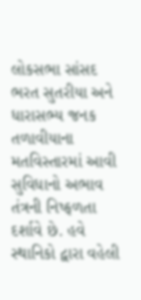લોકસભા સાંસદ ભરત સુતરીયા અને ધારાસભ્ય જનક તળાવીયાના મતવિસ્તારમાં આવી સુવિધાનો અભાવ તંત્રની નિષ્ફળતા દર્શાવે છે. હવે સ્થાનિકો દ્વારા વહેલી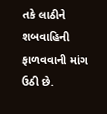તકે લાઠીને શબવાહિની ફાળવવાની માંગ ઉઠી છે.